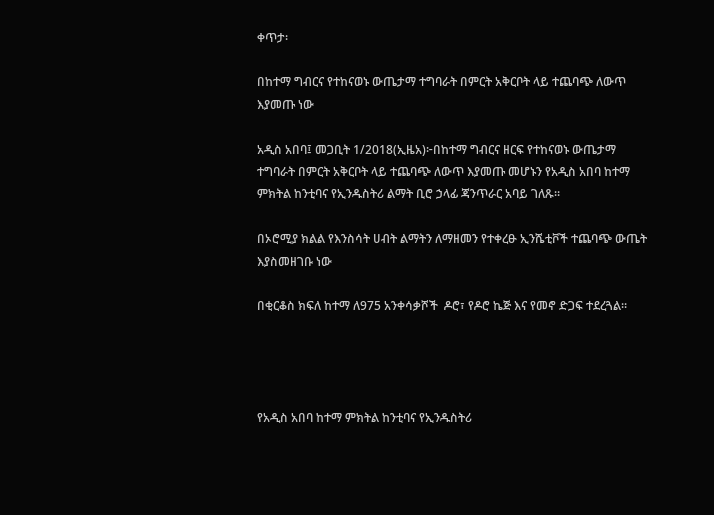ቀጥታ፡

በከተማ ግብርና የተከናወኑ ውጤታማ ተግባራት በምርት አቅርቦት ላይ ተጨባጭ ለውጥ እያመጡ ነው

አዲስ አበባ፤ መጋቢት 1/2018(ኢዜአ)፦በከተማ ግብርና ዘርፍ የተከናወኑ ውጤታማ ተግባራት በምርት አቅርቦት ላይ ተጨባጭ ለውጥ እያመጡ መሆኑን የአዲስ አበባ ከተማ ምክትል ከንቲባና የኢንዱስትሪ ልማት ቢሮ ኃላፊ ጃንጥራር አባይ ገለጹ።

በኦሮሚያ ክልል የእንስሳት ሀብት ልማትን ለማዘመን የተቀረፁ ኢንሼቲቮች ተጨባጭ ውጤት እያስመዘገቡ ነው

በቂርቆስ ክፍለ ከተማ ለ975 አንቀሳቃሾች  ዶሮ፣ የዶሮ ኬጅ እና የመኖ ድጋፍ ተደረጓል።




የአዲስ አበባ ከተማ ምክትል ከንቲባና የኢንዱስትሪ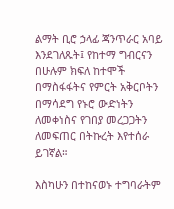ልማት ቢሮ ኃላፊ ጃንጥራር አባይ እንደገለጹት፤ የከተማ ግብርናን በሁሉም ክፍለ ከተሞች በማስፋፋትና የምርት አቅርቦትን በማሳደግ የኑሮ ውድነትን ለመቀነስና የገበያ መረጋጋትን ለመፍጠር በትኩረት እየተሰራ ይገኛል።

እስካሁን በተከናወኑ ተግባራትም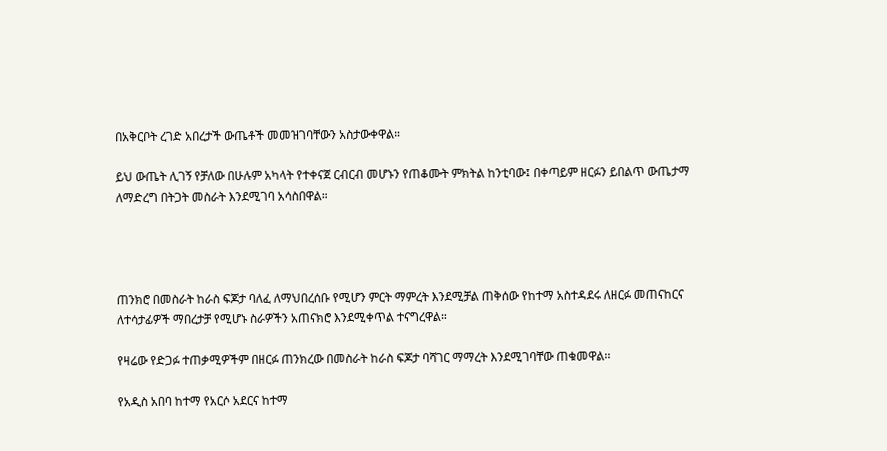በአቅርቦት ረገድ አበረታች ውጤቶች መመዝገባቸውን አስታውቀዋል።

ይህ ውጤት ሊገኝ የቻለው በሁሉም አካላት የተቀናጀ ርብርብ መሆኑን የጠቆሙት ምክትል ከንቲባው፤ በቀጣይም ዘርፉን ይበልጥ ውጤታማ ለማድረግ በትጋት መስራት እንደሚገባ አሳስበዋል።




ጠንክሮ በመስራት ከራስ ፍጆታ ባለፈ ለማህበረሰቡ የሚሆን ምርት ማምረት እንደሚቻል ጠቅሰው የከተማ አስተዳደሩ ለዘርፉ መጠናከርና ለተሳታፊዎች ማበረታቻ የሚሆኑ ስራዎችን አጠናክሮ እንደሚቀጥል ተናግረዋል።

የዛሬው የድጋፉ ተጠቃሚዎችም በዘርፉ ጠንክረው በመስራት ከራስ ፍጆታ ባሻገር ማማረት እንደሚገባቸው ጠቁመዋል፡፡

የአዲስ አበባ ከተማ የአርሶ አደርና ከተማ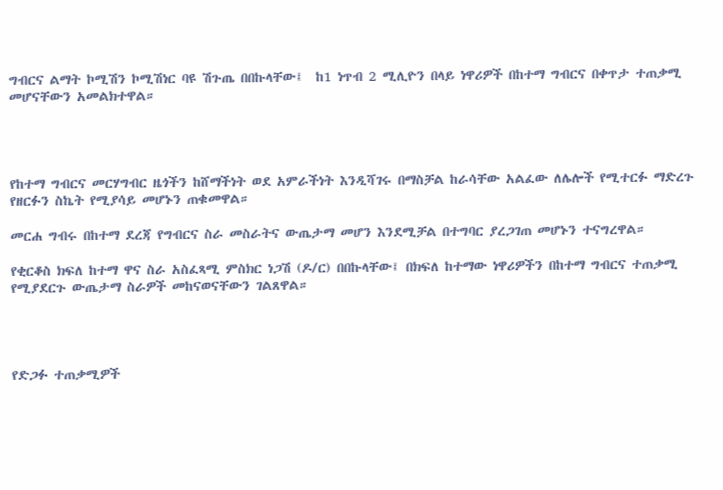ግብርና ልማት ኮሚሽን ኮሚሽነር ባዩ ሽጉጤ በበኩላቸው፤  ከ1 ነጥብ 2 ሚሊዮን በላይ ነዋሪዎች በከተማ ግብርና በቀጥታ ተጠቃሚ መሆናቸውን አመልክተዋል።




የከተማ ግብርና መርሃግብር ዜጎችን ከሸማችነት ወደ አምራችነት እንዲሻገሩ በማስቻል ከራሳቸው አልፈው ለሌሎች የሚተርፉ ማድረጉ የዘርፉን ስኬት የሚያሳይ መሆኑን ጠቁመዋል።

መርሐ ግብሩ በከተማ ደረጃ የግብርና ስራ መስራትና ውጤታማ መሆን እንደሚቻል በተግባር ያረጋገጠ መሆኑን ተናግረዋል።

የቂርቆስ ክፍለ ከተማ ዋና ስራ አስፈጻሚ ምስክር ነጋሽ (ዶ/ር) በበኩላቸው፤ በክፍለ ከተማው ነዋሪዎችን በከተማ ግብርና ተጠቃሚ የሚያደርጉ ውጤታማ ስራዎች መከናወናቸውን ገልጸዋል።




የድጋፉ ተጠቃሚዎች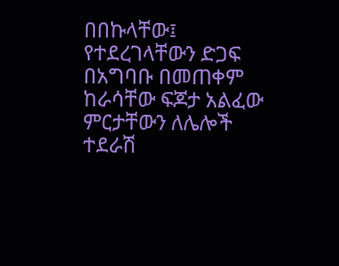በበኩላቸው፤ የተደረገላቸውን ድጋፍ በአግባቡ በመጠቀም ከራሳቸው ፍጆታ አልፈው ምርታቸውን ለሌሎች ተደራሽ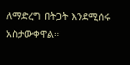ለማድረግ በትጋት እንደሚሰሩ አስታውቀዋል።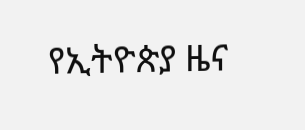የኢትዮጵያ ዜና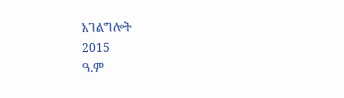አገልግሎት
2015
ዓ.ም